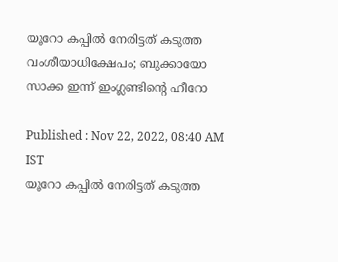യൂറോ കപ്പില്‍ നേരിട്ടത് കടുത്ത വംശീയാധിക്ഷേപം; ബുക്കായോ സാക്ക ഇന്ന് ഇംഗ്ലണ്ടിന്റെ ഹീറോ

Published : Nov 22, 2022, 08:40 AM IST
യൂറോ കപ്പില്‍ നേരിട്ടത് കടുത്ത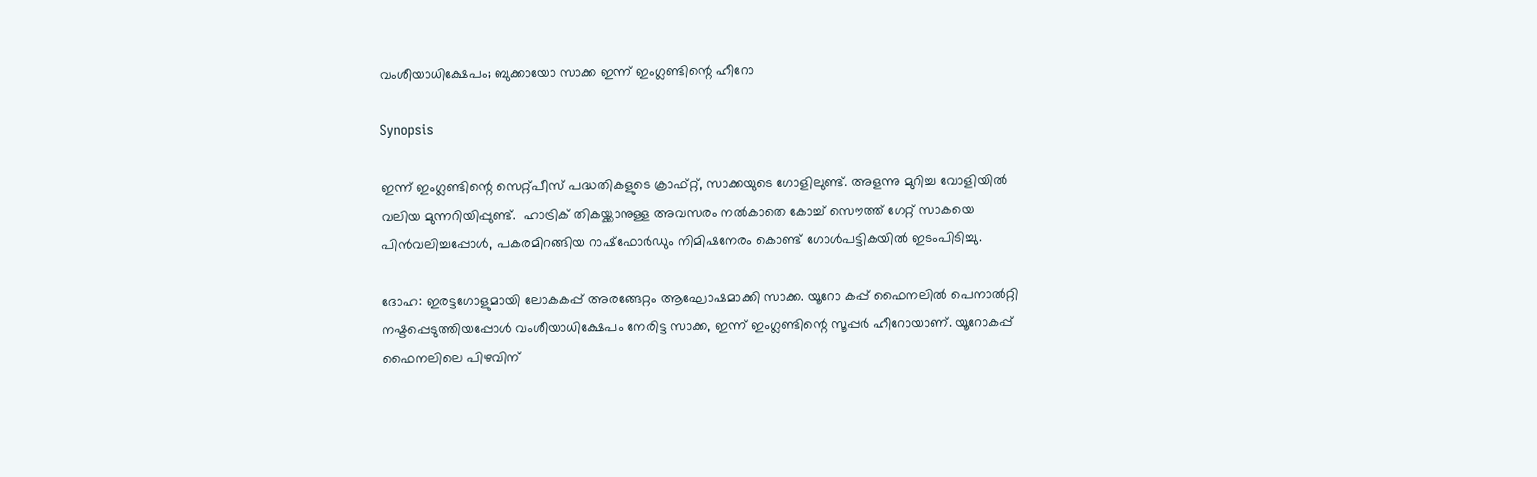വംശീയാധിക്ഷേപം; ബുക്കായോ സാക്ക ഇന്ന് ഇംഗ്ലണ്ടിന്റെ ഹീറോ

Synopsis

ഇന്ന് ഇംഗ്ലണ്ടിന്റെ സെറ്റ്പീസ് പദ്ധതികളുടെ ക്രാഫ്റ്റ്, സാക്കയുടെ ഗോളിലുണ്ട്. അളന്നു മുറിച്ച വോളിയില്‍ വലിയ മുന്നറിയിപ്പുണ്ട്.  ഹാട്രിക് തികയ്ക്കാനുള്ള അവസരം നല്‍കാതെ കോച്ച് സൌത്ത് ഗേറ്റ് സാകയെ പിന്‍വലിച്ചപ്പോള്‍, പകരമിറങ്ങിയ റാഷ്‌ഫോര്‍ഡും നിമിഷനേരം കൊണ്ട് ഗോള്‍പട്ടികയില്‍ ഇടംപിടിച്ചു.

ദോഹ: ഇരട്ടഗോളുമായി ലോകകപ്പ് അരങ്ങേറ്റം ആഘോഷമാക്കി സാക്ക. യൂറോ കപ്പ് ഫൈനലില്‍ പെനാല്‍റ്റി നഷ്ടപ്പെടുത്തിയപ്പോള്‍ വംശീയാധിക്ഷേപം നേരിട്ട സാക്ക, ഇന്ന് ഇംഗ്ലണ്ടിന്റെ സൂപ്പര്‍ ഹീറോയാണ്. യൂറോകപ്പ് ഫൈനലിലെ പിഴവിന്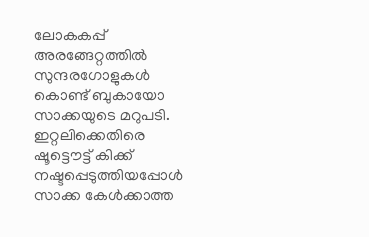ലോകകപ്പ് അരങ്ങേറ്റത്തില്‍ സുന്ദരഗോളുകള്‍ കൊണ്ട് ബുകായോ സാക്കയുടെ മറുപടി. ഇറ്റലിക്കെതിരെ ഷൂട്ടൌട്ട് കിക്ക് നഷ്ടപ്പെടുത്തിയപ്പോള്‍ സാക്ക കേള്‍ക്കാത്ത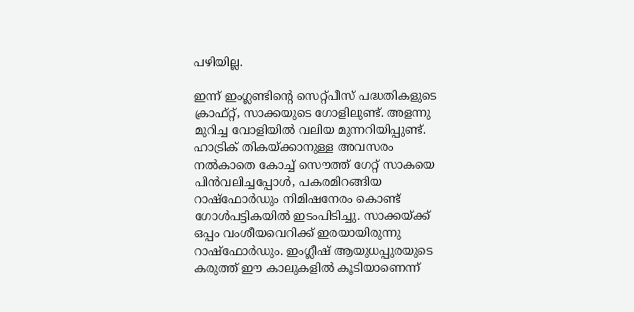പഴിയില്ല.

ഇന്ന് ഇംഗ്ലണ്ടിന്റെ സെറ്റ്പീസ് പദ്ധതികളുടെ ക്രാഫ്റ്റ്, സാക്കയുടെ ഗോളിലുണ്ട്. അളന്നു മുറിച്ച വോളിയില്‍ വലിയ മുന്നറിയിപ്പുണ്ട്.  ഹാട്രിക് തികയ്ക്കാനുള്ള അവസരം നല്‍കാതെ കോച്ച് സൌത്ത് ഗേറ്റ് സാകയെ പിന്‍വലിച്ചപ്പോള്‍, പകരമിറങ്ങിയ റാഷ്‌ഫോര്‍ഡും നിമിഷനേരം കൊണ്ട് ഗോള്‍പട്ടികയില്‍ ഇടംപിടിച്ചു. സാക്കയ്ക്ക് ഒപ്പം വംശീയവെറിക്ക് ഇരയായിരുന്നു റാഷ്‌ഫോര്‍ഡും. ഇംഗ്ലീഷ് ആയുധപ്പുരയുടെ കരുത്ത് ഈ കാലുകളില്‍ കൂടിയാണെന്ന്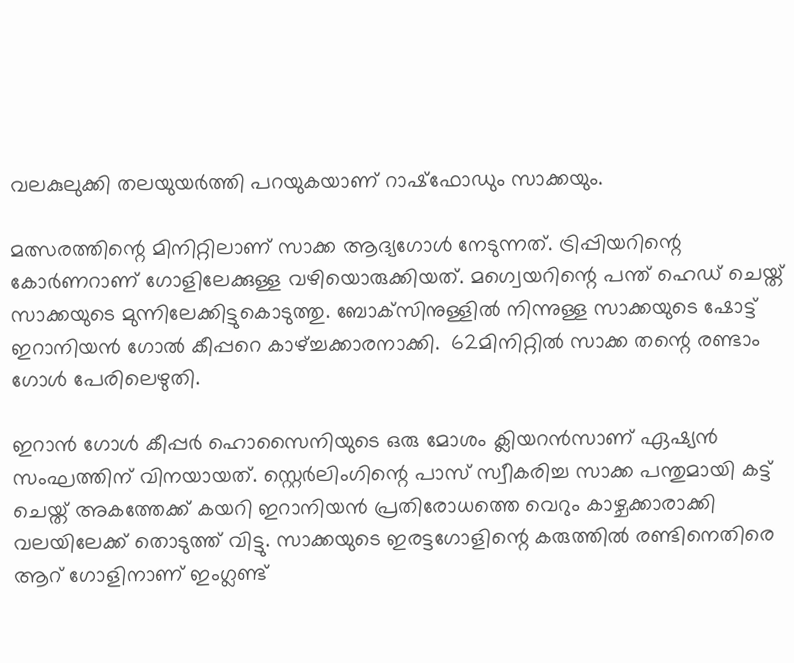വലകുലുക്കി തലയുയര്‍ത്തി പറയുകയാണ് റാഷ്‌ഫോഡും സാക്കയും.

മത്സരത്തിന്റെ മിനിറ്റിലാണ് സാക്ക ആദ്യഗോള്‍ നേടുന്നത്. ട്രിപ്പിയറിന്റെ കോര്‍ണറാണ് ഗോളിലേക്കുള്ള വഴിയൊരുക്കിയത്. മഗ്വെയറിന്റെ പന്ത് ഹെഡ് ചെയ്ത് സാക്കയുടെ മുന്നിലേക്കിട്ടുകൊടുത്തു. ബോക്‌സിനുള്ളില്‍ നിന്നുള്ള സാക്കയുടെ ഷോട്ട് ഇറാനിയന്‍ ഗോല്‍ കീപ്പറെ കാഴ്ച്ചക്കാരനാക്കി.  62മിനിറ്റില്‍ സാക്ക തന്റെ രണ്ടാം ഗോള്‍ പേരിലെഴുതി.

ഇറാന്‍ ഗോള്‍ കീപ്പര്‍ ഹൊസൈനിയുടെ ഒരു മോശം ക്ലിയറന്‍സാണ് ഏഷ്യന്‍ സംഘത്തിന് വിനയായത്. സ്റ്റെര്‍ലിംഗിന്റെ പാസ് സ്വീകരിച്ച സാക്ക പന്തുമായി കട്ട് ചെയ്ത് അകത്തേക്ക് കയറി ഇറാനിയന്‍ പ്രതിരോധത്തെ വെറും കാഴ്ചക്കാരാക്കി വലയിലേക്ക് തൊടുത്ത് വിട്ടു. സാക്കയുടെ ഇരട്ടഗോളിന്റെ കരുത്തില്‍ രണ്ടിനെതിരെ ആറ് ഗോളിനാണ് ഇംഗ്ലണ്ട്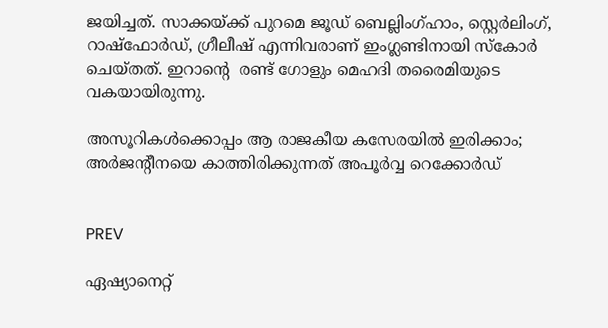ജയിച്ചത്. സാക്കയ്ക്ക് പുറമെ ജൂഡ് ബെല്ലിംഗ്ഹാം, സ്റ്റെര്‍ലിംഗ്, റാഷ്‌ഫോര്‍ഡ്, ഗ്രീലീഷ് എന്നിവരാണ് ഇംഗ്ലണ്ടിനായി സ്‌കോര്‍ ചെയ്തത്. ഇറാന്റെ  രണ്ട് ഗോളും മെഹദി തരൈമിയുടെ വകയായിരുന്നു.

അസൂറികള്‍ക്കൊപ്പം ആ രാജകീയ കസേരയില്‍ ഇരിക്കാം; അര്‍ജന്‍റീനയെ കാത്തിരിക്കുന്നത് അപൂര്‍വ്വ റെക്കോര്‍ഡ്


PREV

ഏഷ്യാനെറ്റ്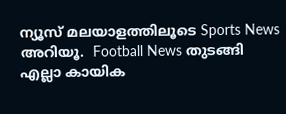ന്യൂസ് മലയാളത്തിലൂടെ Sports News അറിയൂ.  Football News തുടങ്ങി എല്ലാ കായിക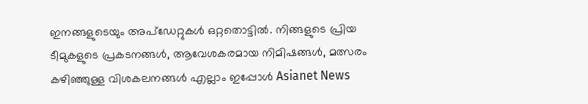ഇനങ്ങളുടെയും അപ്‌ഡേറ്റുകൾ ഒറ്റതൊട്ടിൽ. നിങ്ങളുടെ പ്രിയ ടീമുകളുടെ പ്രകടനങ്ങൾ, ആവേശകരമായ നിമിഷങ്ങൾ, മത്സരം കഴിഞ്ഞുള്ള വിശകലനങ്ങൾ എല്ലാം ഇപ്പോൾ Asianet News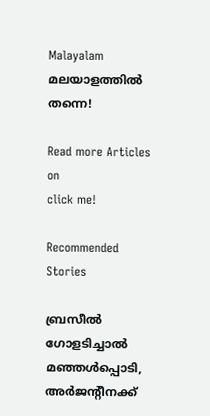Malayalam മലയാളത്തിൽ തന്നെ!

Read more Articles on
click me!

Recommended Stories

ബ്രസീൽ ഗോളടിച്ചാൽ മഞ്ഞൾപ്പൊടി, അർജന്‍റീനക്ക്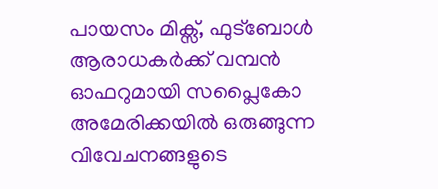പായസം മിക്സ്, ഫുട്ബോൾ ആരാധകർക്ക് വമ്പൻ ഓഫറുമായി സപ്ലൈകോ
അമേരിക്കയില്‍ ഒരുങ്ങുന്ന വിവേചനങ്ങളുടെ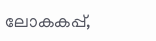ലോകകപ്പ്,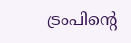ട്രംപിന്റെ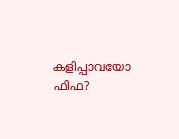കളിപ്പാവയോ ഫിഫ?